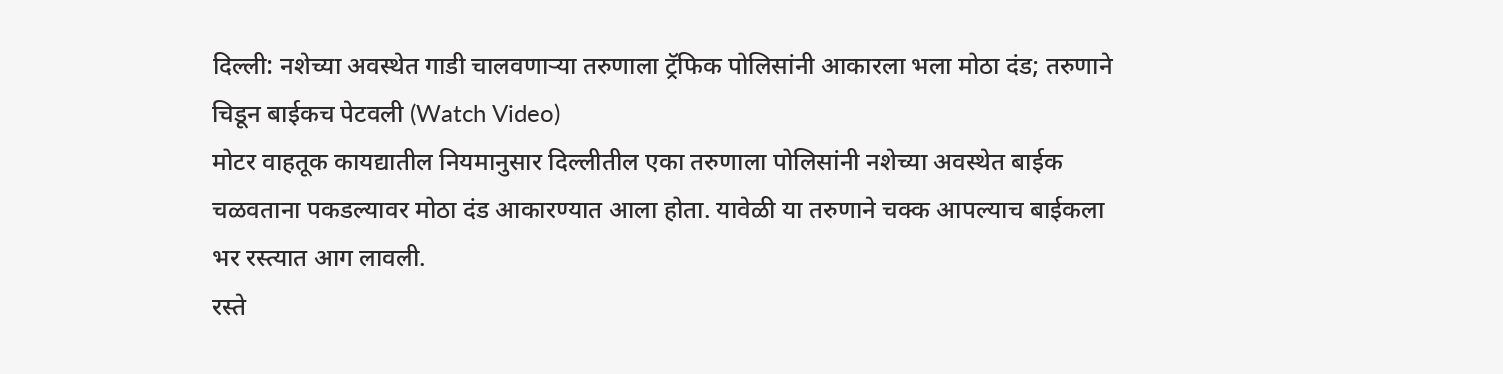दिल्ली: नशेच्या अवस्थेत गाडी चालवणाऱ्या तरुणाला ट्रॅफिक पोलिसांनी आकारला भला मोठा दंड; तरुणाने चिडून बाईकच पेटवली (Watch Video)
मोटर वाहतूक कायद्यातील नियमानुसार दिल्लीतील एका तरुणाला पोलिसांनी नशेच्या अवस्थेत बाईक चळवताना पकडल्यावर मोठा दंड आकारण्यात आला होता. यावेळी या तरुणाने चक्क आपल्याच बाईकला भर रस्त्यात आग लावली.
रस्ते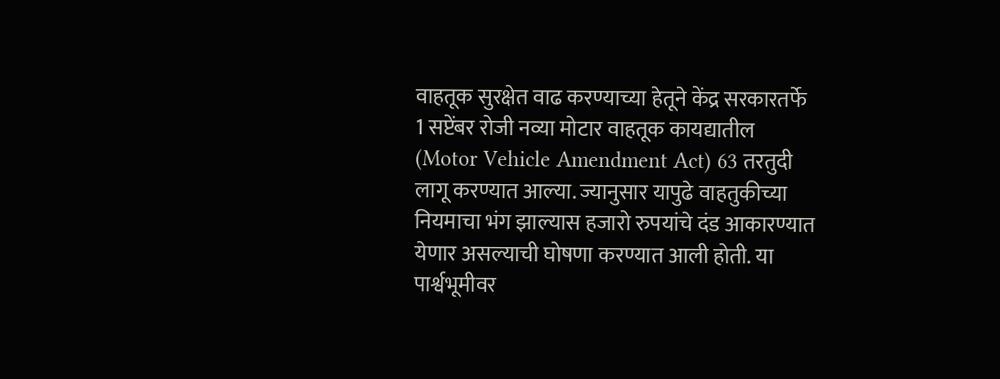वाहतूक सुरक्षेत वाढ करण्याच्या हेतूने केंद्र सरकारतर्फे 1 सप्टेंबर रोजी नव्या मोटार वाहतूक कायद्यातील (Motor Vehicle Amendment Act) 63 तरतुदी लागू करण्यात आल्या. ज्यानुसार यापुढे वाहतुकीच्या नियमाचा भंग झाल्यास हजारो रुपयांचे दंड आकारण्यात येणार असल्याची घोषणा करण्यात आली होती. या पार्श्वभूमीवर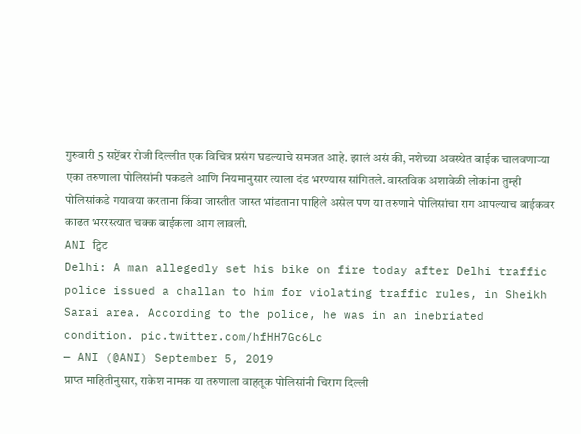गुरुवारी 5 सप्टेंबर रोजी दिल्लीत एक विचित्र प्रसंग घडल्याचे समजत आहे. झालं असं की, नशेच्या अवस्थेत बाईक चालवणाऱ्या एका तरुणाला पोलिसांनी पकडले आणि नियमानुसार त्याला दंड भरण्यास सांगितले. वास्तविक अशावेळी लोकांना तुम्ही पोलिसांकडे गयावया करताना किंवा जास्तीत जास्त भांडताना पाहिले असेल पण या तरुणाने पोलिसांचा राग आपल्याच बाईकवर काढत भररस्त्यात चक्क बाईकला आग लावली.
ANI ट्विट
Delhi: A man allegedly set his bike on fire today after Delhi traffic police issued a challan to him for violating traffic rules, in Sheikh Sarai area. According to the police, he was in an inebriated condition. pic.twitter.com/hfHH7Gc6Lc
— ANI (@ANI) September 5, 2019
प्राप्त माहितीनुसार, राकेश नामक या तरुणाला वाहतूक पोलिसांनी चिराग दिल्ली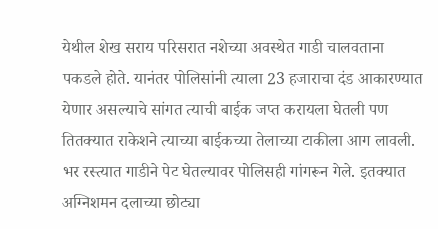येथील शेख सराय परिसरात नशेच्या अवस्थेत गाडी चालवताना पकडले होते. यानंतर पोलिसांनी त्याला 23 हजाराचा दंड आकारण्यात येणार असल्याचे सांगत त्याची बाईक जप्त करायला घेतली पण तितक्यात राकेशने त्याच्या बाईकच्या तेलाच्या टाकीला आग लावली. भर रस्त्यात गाडीने पेट घेतल्यावर पोलिसही गांगरून गेले. इतक्यात अग्निशमन दलाच्या छोट्या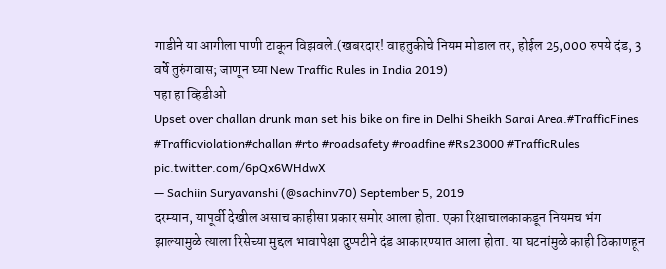गाडीने या आगीला पाणी टाकून विझवले.(खबरदार! वाहतुकीचे नियम मोडाल तर, होईल 25,000 रुपये दंड, 3 वर्षे तुरुंगवास; जाणून घ्या New Traffic Rules in India 2019)
पहा हा व्हिडीओ
Upset over challan drunk man set his bike on fire in Delhi Sheikh Sarai Area.#TrafficFines #Trafficviolation#challan #rto #roadsafety #roadfine #Rs23000 #TrafficRules pic.twitter.com/6pQx6WHdwX
— Sachiin Suryavanshi (@sachinv70) September 5, 2019
दरम्यान, यापूर्वी देखील असाच काहीसा प्रकार समोर आला होता. एका रिक्षाचालकाकडून नियमच भंग झाल्यामुळे त्याला रिसेच्या मुद्दल भावापेक्षा दुप्पटीने दंड आकारण्यात आला होता. या घटनांमुळे काही ठिकाणहून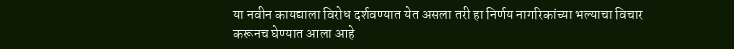या नवीन कायद्याला विरोध दर्शवण्यात येत असला तरी हा निर्णय नागरिकांच्या भल्याचा विचार करूनच घेण्यात आला आहे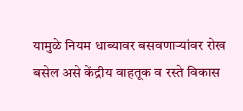यामुळे नियम धाब्यावर बसवणाऱ्यांवर रोख बसेल असे केंद्रीय वाहतूक व रस्ते विकास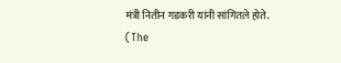मंत्री नितीन गडकरी यांनी सांगितले होते.
(The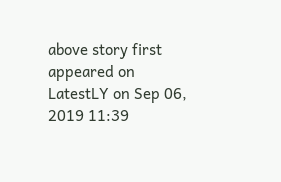above story first appeared on LatestLY on Sep 06, 2019 11:39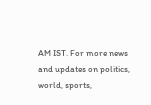AM IST. For more news and updates on politics, world, sports,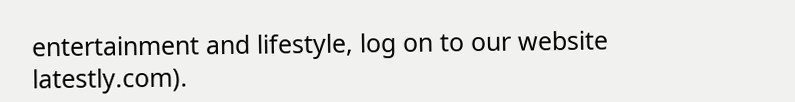entertainment and lifestyle, log on to our website latestly.com).